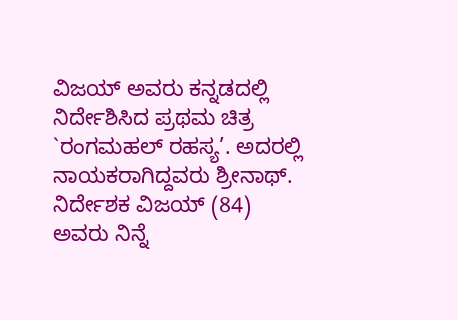ವಿಜಯ್ ಅವರು ಕನ್ನಡದಲ್ಲಿ ನಿರ್ದೇಶಿಸಿದ ಪ್ರಥಮ ಚಿತ್ರ `ರಂಗಮಹಲ್ ರಹಸ್ಯ’. ಅದರಲ್ಲಿ ನಾಯಕರಾಗಿದ್ದವರು ಶ್ರೀನಾಥ್. ನಿರ್ದೇಶಕ ವಿಜಯ್ (84) ಅವರು ನಿನ್ನೆ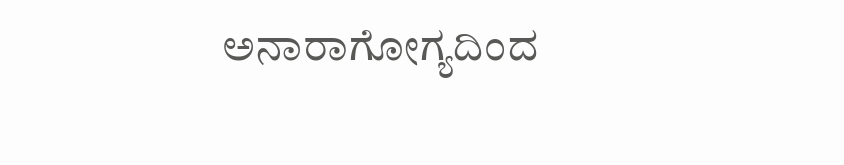ಅನಾರಾಗೋಗ್ಯದಿಂದ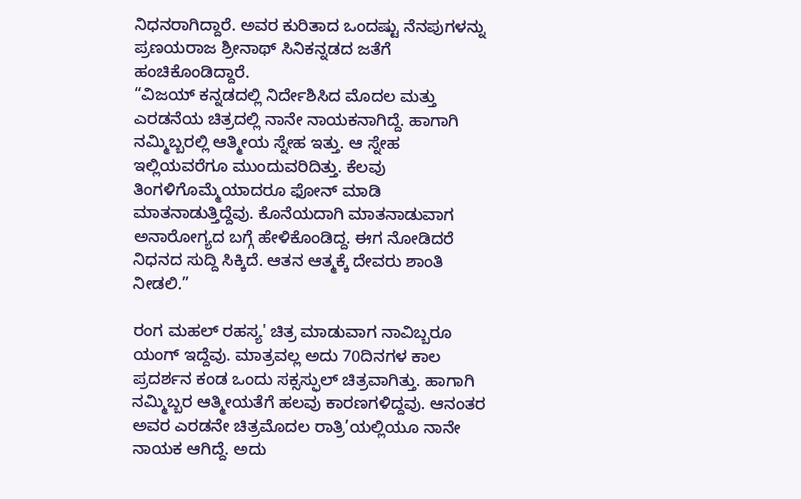ನಿಧನರಾಗಿದ್ದಾರೆ. ಅವರ ಕುರಿತಾದ ಒಂದಷ್ಟು ನೆನಪುಗಳನ್ನು ಪ್ರಣಯರಾಜ ಶ್ರೀನಾಥ್ ಸಿನಿಕನ್ನಡದ ಜತೆಗೆ ಹಂಚಿಕೊಂಡಿದ್ದಾರೆ.
“ವಿಜಯ್ ಕನ್ನಡದಲ್ಲಿ ನಿರ್ದೇಶಿಸಿದ ಮೊದಲ ಮತ್ತು ಎರಡನೆಯ ಚಿತ್ರದಲ್ಲಿ ನಾನೇ ನಾಯಕನಾಗಿದ್ದೆ. ಹಾಗಾಗಿ ನಮ್ಮಿಬ್ಬರಲ್ಲಿ ಆತ್ಮೀಯ ಸ್ನೇಹ ಇತ್ತು. ಆ ಸ್ನೇಹ ಇಲ್ಲಿಯವರೆಗೂ ಮುಂದುವರಿದಿತ್ತು. ಕೆಲವು ತಿಂಗಳಿಗೊಮ್ಮೆಯಾದರೂ ಫೋನ್ ಮಾಡಿ ಮಾತನಾಡುತ್ತಿದ್ದೆವು. ಕೊನೆಯದಾಗಿ ಮಾತನಾಡುವಾಗ ಅನಾರೋಗ್ಯದ ಬಗ್ಗೆ ಹೇಳಿಕೊಂಡಿದ್ದ. ಈಗ ನೋಡಿದರೆ ನಿಧನದ ಸುದ್ದಿ ಸಿಕ್ಕಿದೆ. ಆತನ ಆತ್ಮಕ್ಕೆ ದೇವರು ಶಾಂತಿ ನೀಡಲಿ.”

ರಂಗ ಮಹಲ್ ರಹಸ್ಯ' ಚಿತ್ರ ಮಾಡುವಾಗ ನಾವಿಬ್ಬರೂ ಯಂಗ್ ಇದ್ದೆವು. ಮಾತ್ರವಲ್ಲ ಅದು 70ದಿನಗಳ ಕಾಲ ಪ್ರದರ್ಶನ ಕಂಡ ಒಂದು ಸಕ್ಸಸ್ಫುಲ್ ಚಿತ್ರವಾಗಿತ್ತು. ಹಾಗಾಗಿ ನಮ್ಮಿಬ್ಬರ ಆತ್ಮೀಯತೆಗೆ ಹಲವು ಕಾರಣಗಳಿದ್ದವು. ಆನಂತರ ಅವರ ಎರಡನೇ ಚಿತ್ರಮೊದಲ ರಾತ್ರಿ’ಯಲ್ಲಿಯೂ ನಾನೇ ನಾಯಕ ಆಗಿದ್ದೆ. ಅದು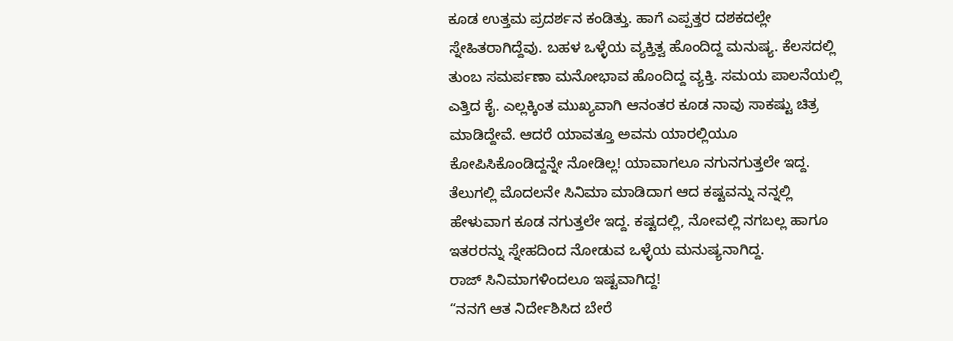ಕೂಡ ಉತ್ತಮ ಪ್ರದರ್ಶನ ಕಂಡಿತ್ತು. ಹಾಗೆ ಎಪ್ಪತ್ತರ ದಶಕದಲ್ಲೇ ಸ್ನೇಹಿತರಾಗಿದ್ದೆವು. ಬಹಳ ಒಳ್ಳೆಯ ವ್ಯಕ್ತಿತ್ವ ಹೊಂದಿದ್ದ ಮನುಷ್ಯ. ಕೆಲಸದಲ್ಲಿ ತುಂಬ ಸಮರ್ಪಣಾ ಮನೋಭಾವ ಹೊಂದಿದ್ದ ವ್ಯಕ್ತಿ. ಸಮಯ ಪಾಲನೆಯಲ್ಲಿ ಎತ್ತಿದ ಕೈ. ಎಲ್ಲಕ್ಕಿಂತ ಮುಖ್ಯವಾಗಿ ಆನಂತರ ಕೂಡ ನಾವು ಸಾಕಷ್ಟು ಚಿತ್ರ ಮಾಡಿದ್ದೇವೆ. ಆದರೆ ಯಾವತ್ತೂ ಅವನು ಯಾರಲ್ಲಿಯೂ ಕೋಪಿಸಿಕೊಂಡಿದ್ದನ್ನೇ ನೋಡಿಲ್ಲ! ಯಾವಾಗಲೂ ನಗುನಗುತ್ತಲೇ ಇದ್ದ. ತೆಲುಗಲ್ಲಿ ಮೊದಲನೇ ಸಿನಿಮಾ ಮಾಡಿದಾಗ ಆದ ಕಷ್ಟವನ್ನು ನನ್ನಲ್ಲಿ ಹೇಳುವಾಗ ಕೂಡ ನಗುತ್ತಲೇ ಇದ್ದ. ಕಷ್ಟದಲ್ಲಿ, ನೋವಲ್ಲಿ ನಗಬಲ್ಲ ಹಾಗೂ ಇತರರನ್ನು ಸ್ನೇಹದಿಂದ ನೋಡುವ ಒಳ್ಳೆಯ ಮನುಷ್ಯನಾಗಿದ್ದ.
ರಾಜ್ ಸಿನಿಮಾಗಳಿಂದಲೂ ಇಷ್ಟವಾಗಿದ್ದ!
“ನನಗೆ ಆತ ನಿರ್ದೇಶಿಸಿದ ಬೇರೆ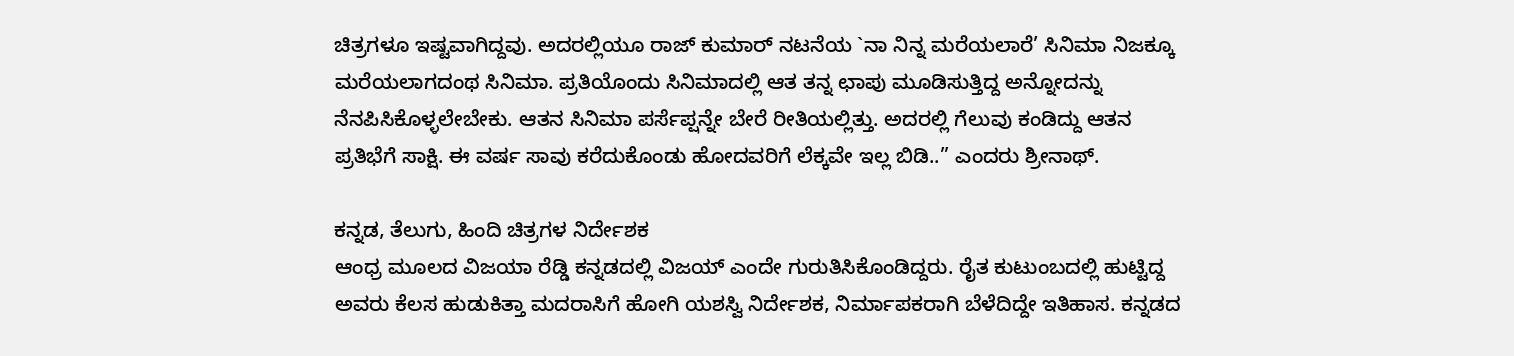ಚಿತ್ರಗಳೂ ಇಷ್ಟವಾಗಿದ್ದವು. ಅದರಲ್ಲಿಯೂ ರಾಜ್ ಕುಮಾರ್ ನಟನೆಯ `ನಾ ನಿನ್ನ ಮರೆಯಲಾರೆ’ ಸಿನಿಮಾ ನಿಜಕ್ಕೂ ಮರೆಯಲಾಗದಂಥ ಸಿನಿಮಾ. ಪ್ರತಿಯೊಂದು ಸಿನಿಮಾದಲ್ಲಿ ಆತ ತನ್ನ ಛಾಪು ಮೂಡಿಸುತ್ತಿದ್ದ ಅನ್ನೋದನ್ನು ನೆನಪಿಸಿಕೊಳ್ಳಲೇಬೇಕು. ಆತನ ಸಿನಿಮಾ ಪರ್ಸೆಪ್ಷನ್ನೇ ಬೇರೆ ರೀತಿಯಲ್ಲಿತ್ತು. ಅದರಲ್ಲಿ ಗೆಲುವು ಕಂಡಿದ್ದು ಆತನ ಪ್ರತಿಭೆಗೆ ಸಾಕ್ಷಿ. ಈ ವರ್ಷ ಸಾವು ಕರೆದುಕೊಂಡು ಹೋದವರಿಗೆ ಲೆಕ್ಕವೇ ಇಲ್ಲ ಬಿಡಿ..” ಎಂದರು ಶ್ರೀನಾಥ್.

ಕನ್ನಡ, ತೆಲುಗು, ಹಿಂದಿ ಚಿತ್ರಗಳ ನಿರ್ದೇಶಕ
ಆಂಧ್ರ ಮೂಲದ ವಿಜಯಾ ರೆಡ್ಡಿ ಕನ್ನಡದಲ್ಲಿ ವಿಜಯ್ ಎಂದೇ ಗುರುತಿಸಿಕೊಂಡಿದ್ದರು. ರೈತ ಕುಟುಂಬದಲ್ಲಿ ಹುಟ್ಟಿದ್ದ ಅವರು ಕೆಲಸ ಹುಡುಕಿತ್ತಾ ಮದರಾಸಿಗೆ ಹೋಗಿ ಯಶಸ್ವಿ ನಿರ್ದೇಶಕ, ನಿರ್ಮಾಪಕರಾಗಿ ಬೆಳೆದಿದ್ದೇ ಇತಿಹಾಸ. ಕನ್ನಡದ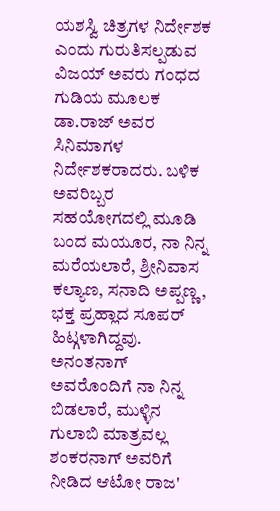ಯಶಸ್ವಿ ಚಿತ್ರಗಳ ನಿರ್ದೇಶಕ ಎಂದು ಗುರುತಿಸಲ್ಪಡುವ ವಿಜಯ್ ಅವರು ಗಂಧದ ಗುಡಿಯ ಮೂಲಕ ಡಾ.ರಾಜ್ ಅವರ ಸಿನಿಮಾಗಳ ನಿರ್ದೇಶಕರಾದರು. ಬಳಿಕ ಅವರಿಬ್ಬರ ಸಹಯೋಗದಲ್ಲಿ ಮೂಡಿ ಬಂದ ಮಯೂರ, ನಾ ನಿನ್ನ ಮರೆಯಲಾರೆ, ಶ್ರೀನಿವಾಸ ಕಲ್ಯಾಣ, ಸನಾದಿ ಅಪ್ಪಣ್ಣ, ಭಕ್ತ ಪ್ರಹ್ಲಾದ ಸೂಪರ್ ಹಿಟ್ಗಳಾಗಿದ್ದವು. ಅನಂತನಾಗ್ ಅವರೊಂದಿಗೆ ನಾ ನಿನ್ನ ಬಿಡಲಾರೆ, ಮುಳ್ಳಿನ ಗುಲಾಬಿ ಮಾತ್ರವಲ್ಲ ಶಂಕರನಾಗ್ ಅವರಿಗೆ ನೀಡಿದ ಆಟೋ ರಾಜ'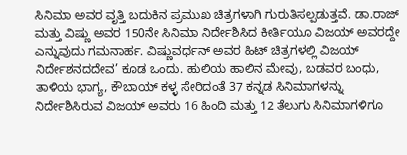ಸಿನಿಮಾ ಅವರ ವೃತ್ತಿ ಬದುಕಿನ ಪ್ರಮುಖ ಚಿತ್ರಗಳಾಗಿ ಗುರುತಿಸಲ್ಪಡುತ್ತವೆ. ಡಾ.ರಾಜ್ ಮತ್ತು ವಿಷ್ಣು ಅವರ 150ನೇ ಸಿನಿಮಾ ನಿರ್ದೇಶಿಸಿದ ಕೀರ್ತಿಯೂ ವಿಜಯ್ ಅವರದ್ದೇ ಎನ್ನುವುದು ಗಮನಾರ್ಹ. ವಿಷ್ಣುವರ್ಧನ್ ಅವರ ಹಿಟ್ ಚಿತ್ರಗಳಲ್ಲಿ ವಿಜಯ್ ನಿರ್ದೇಶನದದೇವ’ ಕೂಡ ಒಂದು. ಹುಲಿಯ ಹಾಲಿನ ಮೇವು, ಬಡವರ ಬಂಧು, ತಾಳಿಯ ಭಾಗ್ಯ, ಕೌಬಾಯ್ ಕಳ್ಳ ಸೇರಿದಂತೆ 37 ಕನ್ನಡ ಸಿನಿಮಾಗಳನ್ನು ನಿರ್ದೇಶಿಸಿರುವ ವಿಜಯ್ ಅವರು 16 ಹಿಂದಿ ಮತ್ತು 12 ತೆಲುಗು ಸಿನಿಮಾಗಳಿಗೂ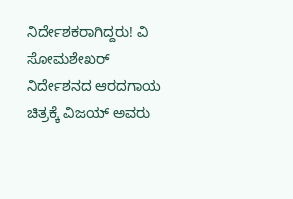ನಿರ್ದೇಶಕರಾಗಿದ್ದರು! ವಿ ಸೋಮಶೇಖರ್ ನಿರ್ದೇಶನದ ಆರದಗಾಯ ಚಿತ್ರಕ್ಕೆ ವಿಜಯ್ ಅವರು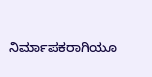ನಿರ್ಮಾಪಕರಾಗಿಯೂ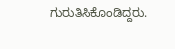ಗುರುತಿಸಿಕೊಂಡಿದ್ದರು.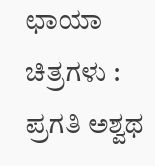ಛಾಯಾ ಚಿತ್ರಗಳು : ಪ್ರಗತಿ ಅಶ್ವಥ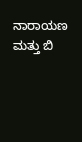ನಾರಾಯಣ ಮತ್ತು ಬಿ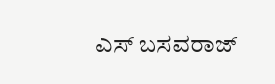ಎಸ್ ಬಸವರಾಜ್